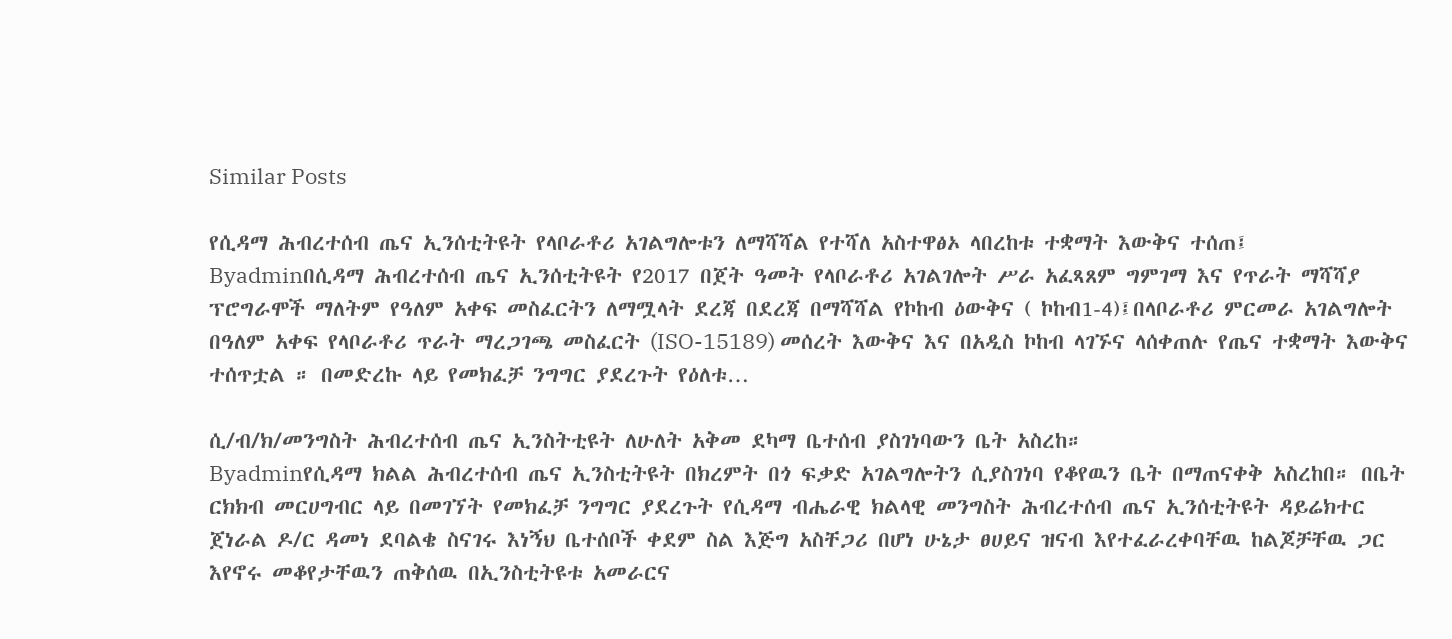Similar Posts

የሲዳማ ሕብረተሰብ ጤና ኢንሰቲትዩት የላቦራቶሪ አገልግሎቱን ለማሻሻል የተሻለ አስተዋፅኦ ላበረከቱ ተቋማት እውቅና ተሰጠ፤
Byadminበሲዳማ ሕብረተሰብ ጤና ኢንሰቲትዩት የ2017 በጀት ዓመት የላቦራቶሪ አገልገሎት ሥራ አፈጻጸም ግምገማ እና የጥራት ማሻሻያ ፕሮግራሞች ማለትም የዓለም አቀፍ መስፈርትን ለማሟላት ደረጃ በደረጃ በማሻሻል የኮከብ ዕውቅና ( ኮከብ1-4)፤በላቦራቶሪ ምርመራ አገልግሎት በዓለም አቀፍ የላቦራቶሪ ጥራት ማረጋገጫ መስፈርት (ISO-15189) መሰረት እውቅና እና በአዲስ ኮከብ ላገኙና ላሰቀጠሉ የጤና ተቋማት እውቅና ተሰጥቷል ። በመድረኩ ላይ የመክፈቻ ንግግር ያደረጉት የዕለቱ…

ሲ/ብ/ክ/መንግስት ሕብረተሰብ ጤና ኢንስትቲዩት ለሁለት አቅመ ደካማ ቤተሰብ ያስገነባውን ቤት አስረከ።
Byadminየሲዳማ ክልል ሕብረተሰብ ጤና ኢንስቲትዩት በክረምት በጎ ፍቃድ አገልግሎትን ሲያስገነባ የቆየዉን ቤት በማጠናቀቅ አስረከበ። በቤት ርክክብ መርሀግብር ላይ በመገኘት የመክፈቻ ንግግር ያደረጉት የሲዳማ ብሔራዊ ክልላዊ መንግስት ሕብረተሰብ ጤና ኢንሰቲትዩት ዳይሬክተር ጀነራል ዶ/ር ዳመነ ደባልቄ ስናገሩ እነኝህ ቤተሰቦች ቀደም ስል እጅግ አስቸጋሪ በሆነ ሁኔታ ፀሀይና ዝናብ እየተፈራረቀባቸዉ ከልጆቻቸዉ ጋር እየኖሩ መቆየታቸዉን ጠቅሰዉ በኢንስቲትዩቱ አመራርና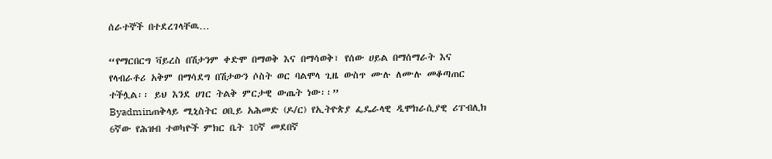ሰራተኞች በተደረገላቸዉ…

“የማርበርግ ቫይረስ በሽታንም ቀድሞ በማወቅ እና በማሳወቅ፣ የሰው ሀይል በማሰማራት እና የላብራቶሪ አቅም በማሳደግ በሽታውን ሶስት ወር ባልሞላ ጊዜ ውስጥ ሙሉ ለሙሉ መቆጣጠር ተችሏል፡፡ ይህ እንደ ሀገር ትልቅ ምርታዊ ውጤት ነው፡፡”
Byadminጠቅላይ ሚኒስትር ዐቢይ አሕመድ (ዶ/ር) የኢትዮጵያ ፌዴራላዊ ዲሞክራሲያዊ ሪፐብሊክ 6ኛው የሕዝብ ተወካዮች ምክር ቤት 10ኛ መደበኛ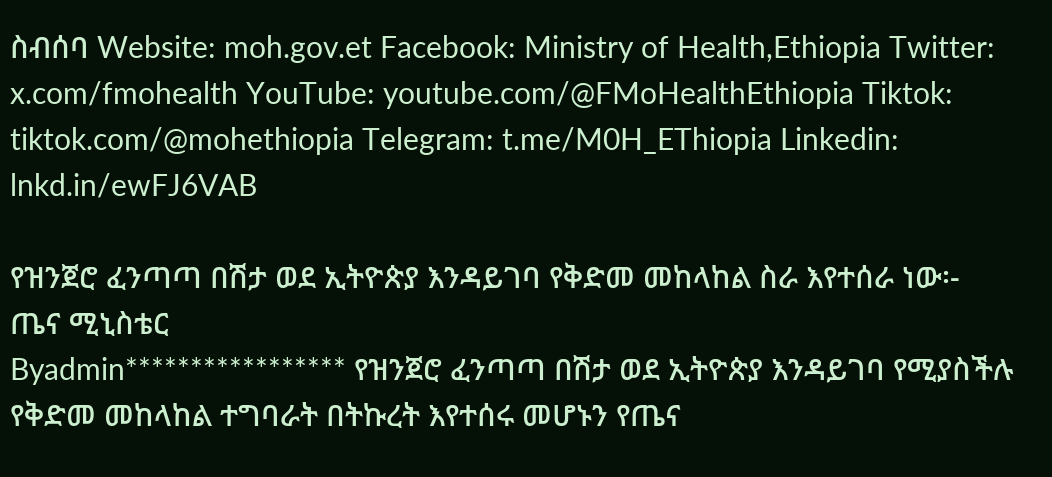ስብሰባ Website: moh.gov.et Facebook: Ministry of Health,Ethiopia Twitter: x.com/fmohealth YouTube: youtube.com/@FMoHealthEthiopia Tiktok: tiktok.com/@mohethiopia Telegram: t.me/M0H_EThiopia Linkedin: lnkd.in/ewFJ6VAB

የዝንጀሮ ፈንጣጣ በሽታ ወደ ኢትዮጵያ እንዳይገባ የቅድመ መከላከል ስራ እየተሰራ ነው፡- ጤና ሚኒስቴር
Byadmin***************** የዝንጀሮ ፈንጣጣ በሽታ ወደ ኢትዮጵያ እንዳይገባ የሚያስችሉ የቅድመ መከላከል ተግባራት በትኩረት እየተሰሩ መሆኑን የጤና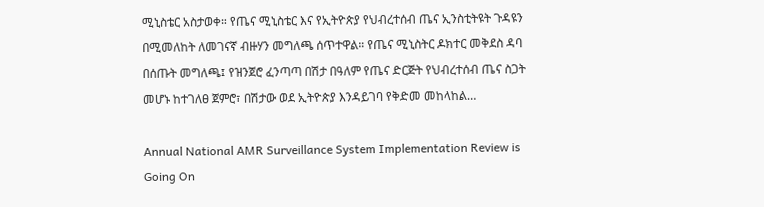ሚኒስቴር አስታወቀ። የጤና ሚኒስቴር እና የኢትዮጵያ የህብረተሰብ ጤና ኢንስቲትዩት ጉዳዩን በሚመለከት ለመገናኛ ብዙሃን መግለጫ ሰጥተዋል። የጤና ሚኒስትር ዶክተር መቅደስ ዳባ በሰጡት መግለጫ፤ የዝንጀሮ ፈንጣጣ በሽታ በዓለም የጤና ድርጅት የህብረተሰብ ጤና ስጋት መሆኑ ከተገለፀ ጀምሮ፣ በሽታው ወደ ኢትዮጵያ እንዳይገባ የቅድመ መከላከል…

Annual National AMR Surveillance System Implementation Review is Going On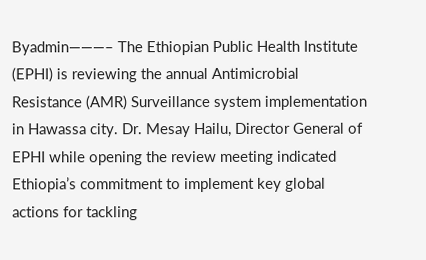Byadmin———– The Ethiopian Public Health Institute (EPHI) is reviewing the annual Antimicrobial Resistance (AMR) Surveillance system implementation in Hawassa city. Dr. Mesay Hailu, Director General of EPHI while opening the review meeting indicated Ethiopia’s commitment to implement key global actions for tackling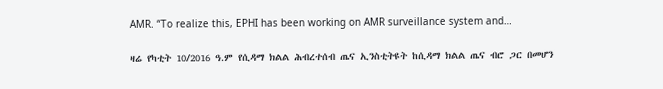AMR. “To realize this, EPHI has been working on AMR surveillance system and…

ዛሬ የካቲት 10/2016 ዓ.ም የሲዳማ ክልል ሕብረተሰብ ጤና ኢንስቲትዩት ከሲዳማ ክልል ጤና ብሮ ጋር በመሆን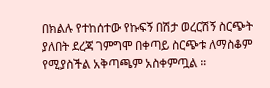በክልሉ የተከሰተው የኩፍኝ በሽታ ወረርሽኝ ስርጭት ያለበት ደረጃ ገምግሞ በቀጣይ ስርጭቱ ለማስቆም የሚያስችል አቅጣጫም አስቀምጧል ።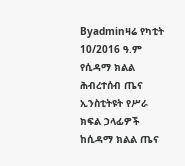Byadminዛሬ የካቲት 10/2016 ዓ.ም የሲዳማ ክልል ሕብረተሰብ ጤና ኢንስቲትዩት የሥራ ክፍል ኃላፊዎች ከሲዳማ ክልል ጤና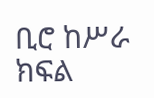ቢሮ ከሥራ ክፍል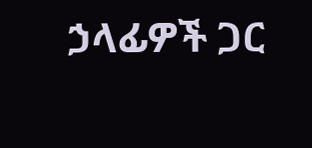ኃላፊዎች ጋር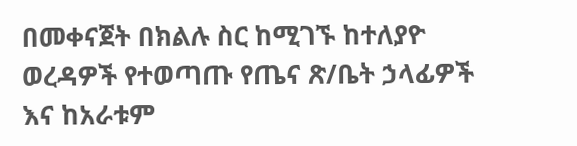በመቀናጀት በክልሉ ስር ከሚገኙ ከተለያዮ ወረዳዎች የተወጣጡ የጤና ጽ/ቤት ኃላፊዎች እና ከአራቱም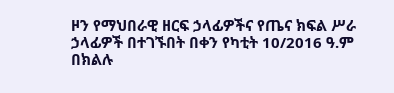ዞን የማህበራዊ ዘርፍ ኃላፊዎችና የጤና ክፍል ሥራ ኃላፊዎች በተገኙበት በቀን የካቲት 10/2016 ዓ.ም በክልሉ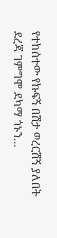የተከሰተው የኩፍኝ በሽታ ወረርሽኝ ያለበት ደረጃ ገምግሞ ደካማ ጎኑን…